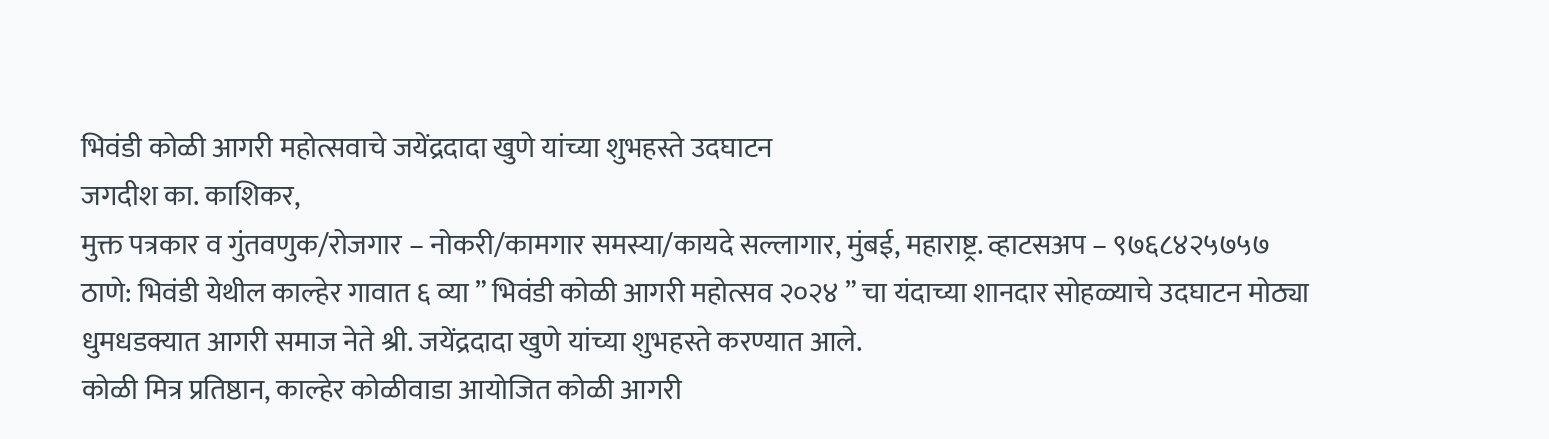भिवंडी कोळी आगरी महोत्सवाचे जयेंद्रदादा खुणे यांच्या शुभहस्ते उदघाटन
जगदीश का. काशिकर,
मुक्त पत्रकार व गुंतवणुक/रोजगार – नोकरी/कामगार समस्या/कायदे सल्लागार, मुंबई, महाराष्ट्र. व्हाटसअप – ९७६८४२५७५७
ठाणे: भिवंडी येथील काल्हेर गावात ६ व्या ” भिवंडी कोळी आगरी महोत्सव २०२४ ” चा यंदाच्या शानदार सोहळ्याचे उदघाटन मोठ्या धुमधडक्यात आगरी समाज नेते श्री. जयेंद्रदादा खुणे यांच्या शुभहस्ते करण्यात आले.
कोळी मित्र प्रतिष्ठान, काल्हेर कोळीवाडा आयोजित कोळी आगरी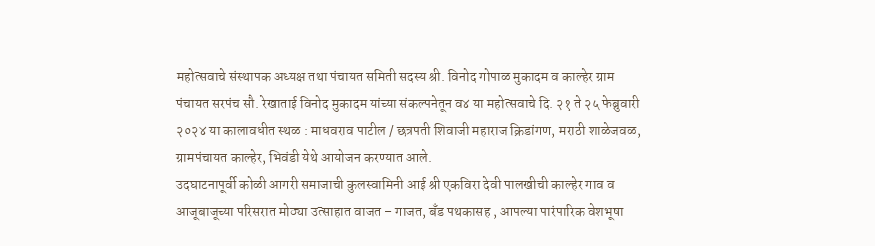महोत्सवाचे संस्थापक अध्यक्ष तथा पंचायत समिती सदस्य श्री. विनोद गोपाळ मुकादम व काल्हेर ग्राम पंचायत सरपंच सौ. रेखाताई विनोद मुकादम यांच्या संकल्पनेतून व४ या महोत्सवाचे दि. २१ ते २५ फेब्रुवारी २०२४ या कालावधीत स्थळ : माधवराव पाटील / छत्रपती शिवाजी महाराज क्रिडांगण, मराठी शाळेजवळ, ग्रामपंचायत काल्हेर, भिवंडी येथे आयोजन करण्यात आले.
उदघाटनापूर्वी कोळी आगरी समाजाची कुलस्वामिनी आई श्री एकविरा देवी पालखीची काल्हेर गाव व आजूबाजूच्या परिसरात मोठ्या उत्साहात वाजत – गाजत, बँड पथकासह , आपल्या पारंपारिक वेशभूषा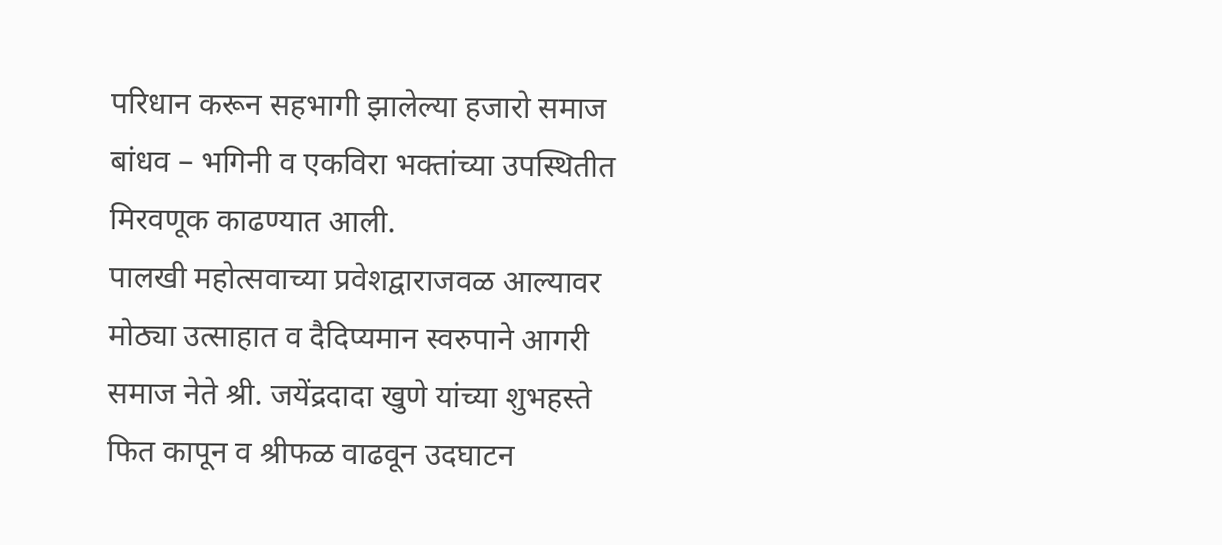परिधान करून सहभागी झालेल्या हजारो समाज बांधव – भगिनी व एकविरा भक्तांच्या उपस्थितीत मिरवणूक काढण्यात आली.
पालखी महोत्सवाच्या प्रवेशद्वाराजवळ आल्यावर मोठ्या उत्साहात व दैदिप्यमान स्वरुपाने आगरी समाज नेते श्री. जयेंद्रदादा खुणे यांच्या शुभहस्ते फित कापून व श्रीफळ वाढवून उदघाटन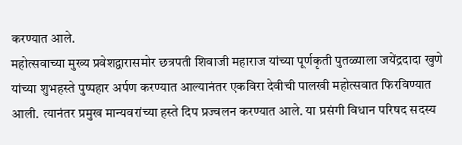करण्यात आले.
महोत्सवाच्या मुख्य प्रवेशद्वारासमोर छत्रपती शिवाजी महाराज यांच्या पूर्णकृती पुतळ्याला जयेंद्रदादा खुणे यांच्या शुभहस्ते पुष्पहार अर्पण करण्यात आल्यानंतर एकविरा देवीची पालखी महोत्सवात फिरविण्यात आली. त्यानंतर प्रमुख मान्यवरांच्या हस्ते दिप प्रज्वलन करण्यात आले. या प्रसंगी विधान परिषद सदस्य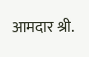आमदार श्री.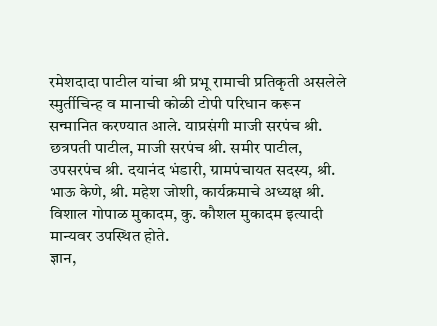रमेशदादा पाटील यांचा श्री प्रभू रामाची प्रतिकृती असलेले स्मुर्तीचिन्ह व मानाची कोळी टोपी परिधान करून सन्मानित करण्यात आले. याप्रसंगी माजी सरपंच श्री. छत्रपती पाटील, माजी सरपंच श्री. समीर पाटील, उपसरपंच श्री. दयानंद भंडारी, ग्रामपंचायत सदस्य, श्री. भाऊ केणे, श्री. महेश जोशी, कार्यक्रमाचे अध्यक्ष श्री. विशाल गोपाळ मुकादम, कु. कौशल मुकादम इत्यादी मान्यवर उपस्थित होते.
ज्ञान,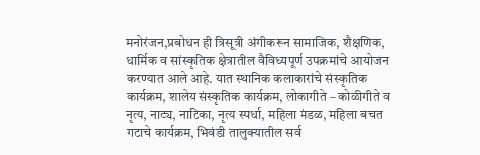मनोरंजन,प्रबोधन ही त्रिसूत्री अंगीकरून सामाजिक, शैक्षणिक, धार्मिक व सांस्कृतिक क्षेत्रातील वैविध्यपूर्ण उपक्रमांचे आयोजन करण्यात आले आहे. यात स्थानिक कलाकारांचे संस्कृतिक कार्यक्रम, शालेय संस्कृतिक कार्यक्रम, लोकागीते – कोळीगीते व नृत्य, नाट्य, नाटिका, नृत्य स्पर्धा, महिला मंडळ, महिला बचत गटाचे कार्यक्रम, भिवंडी तालुक्यातील सर्व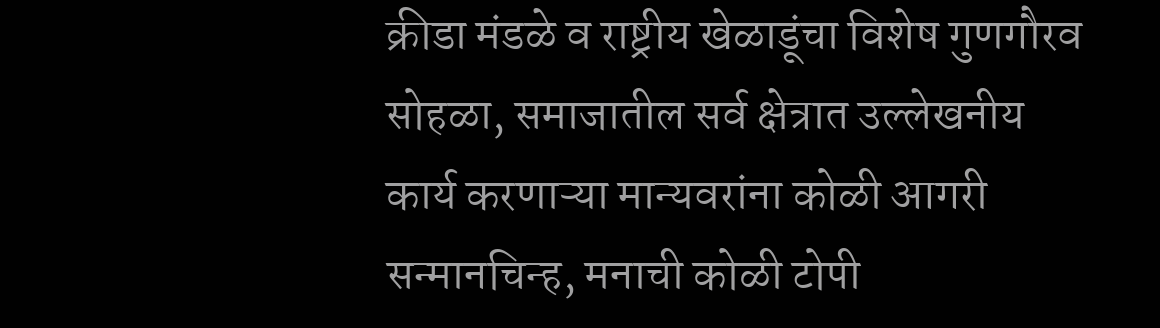क्रीडा मंडळे व राष्ट्रीय खेळाडूंचा विशेष गुणगौरव सोहळा, समाजातील सर्व क्षेत्रात उल्लेखनीय कार्य करणाऱ्या मान्यवरांना कोळी आगरी सन्मानचिन्ह, मनाची कोळी टोपी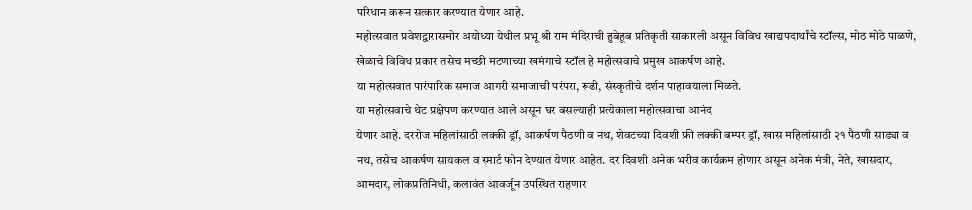परिधान करून सत्कार करण्यात येणार आहे.
महोत्सवात प्रवेशद्वारासमोर अयोध्या येथील प्रभू श्री राम मंदिराची हुबेहूब प्रतिकृती साकारली असून विविध खाद्यपदार्थांचे स्टॉल्स, मोठ मोठे पाळणे, खेळाचे विविध प्रकार तसेच मच्छी मटणाच्या खमंगाचे स्टॉल हे महोत्सवाचे प्रमुख आकर्षण आहे.
या महोत्सवात पारंपारिक समाज आगरी समाजाची परंपरा, रूढी, संस्कृतीचे दर्शन पाहावयाला मिळते.
या महोत्सवाचे थेट प्रक्षेपण करण्यात आले असून घर बसल्याही प्रत्येकाला महोत्सवाचा आनंद
येणार आहे. दररोज महिलांसाठी लक्की ड्रॉ, आकर्षण पैठणी व नथ, शेवटच्या दिवशी फ्री लक्की बम्पर ड्रॉ, खास महिलांसाठी २१ पैठणी साड्या व नथ, तसेच आकर्षण सायकल व स्मार्ट फोन देण्यात येणार आहेत. दर दिवशी अनेक भरीव कार्यक्रम होणार असून अनेक मंत्री, नेते, खासदार, आमदार, लोकप्रतिनिधी, कलावंत आवर्जून उपस्थित राहणार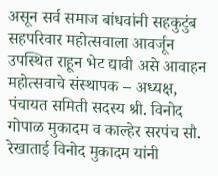असून सर्व समाज बांधवांनी सहकुटुंब सहपरिवार महोत्सवाला आवर्जून उपस्थित राहून भेट द्यावी असे आवाहन महोत्सवाचे संस्थापक – अध्यक्ष, पंचायत समिती सदस्य श्री. विनोद गोपाळ मुकादम व काल्हेर सरपंच सौ. रेखाताई विनोद मुकादम यांनी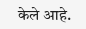केले आहे.